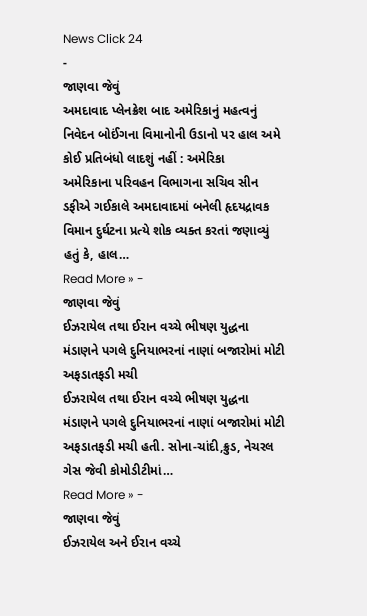News Click 24
-
જાણવા જેવું
અમદાવાદ પ્લેનક્રેશ બાદ અમેરિકાનું મહત્વનું નિવેદન બોઈંગના વિમાનોની ઉડાનો પર હાલ અમે કોઈ પ્રતિબંધો લાદશું નહીં : અમેરિકા
અમેરિકાના પરિવહન વિભાગના સચિવ સીન ડફીએ ગઈકાલે અમદાવાદમાં બનેલી હૃદયદ્રાવક વિમાન દુર્ઘટના પ્રત્યે શોક વ્યક્ત કરતાં જણાવ્યું હતું કે, હાલ…
Read More » -
જાણવા જેવું
ઈઝરાયેલ તથા ઈરાન વચ્ચે ભીષણ યુદ્ધના મંડાણને પગલે દુનિયાભરનાં નાણાં બજારોમાં મોટી અફડાતફડી મચી
ઈઝરાયેલ તથા ઈરાન વચ્ચે ભીષણ યુદ્ધના મંડાણને પગલે દુનિયાભરનાં નાણાં બજારોમાં મોટી અફડાતફડી મચી હતી. સોના-ચાંદી,ક્રુડ, નેચરલ ગેસ જેવી કોમોડીટીમાં…
Read More » -
જાણવા જેવું
ઈઝરાયેલ અને ઈરાન વચ્ચે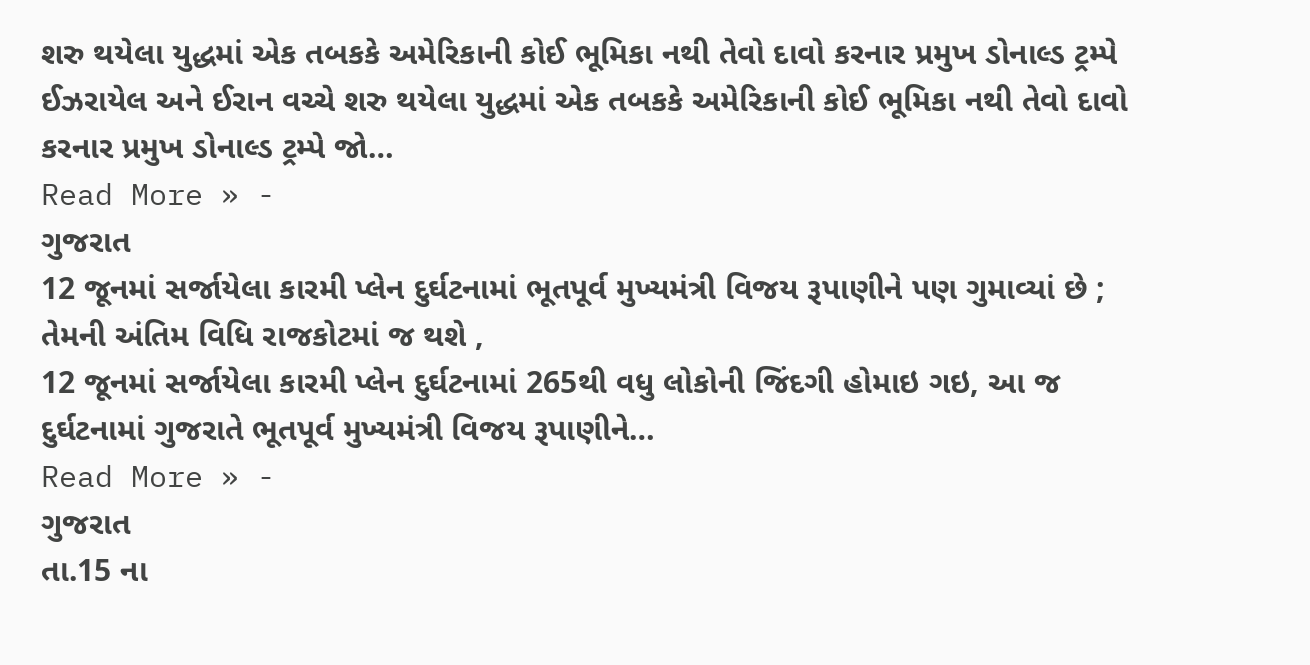શરુ થયેલા યુદ્ધમાં એક તબકકે અમેરિકાની કોઈ ભૂમિકા નથી તેવો દાવો કરનાર પ્રમુખ ડોનાલ્ડ ટ્રમ્પે
ઈઝરાયેલ અને ઈરાન વચ્ચે શરુ થયેલા યુદ્ધમાં એક તબકકે અમેરિકાની કોઈ ભૂમિકા નથી તેવો દાવો કરનાર પ્રમુખ ડોનાલ્ડ ટ્રમ્પે જો…
Read More » -
ગુજરાત
12 જૂનમાં સર્જાયેલા કારમી પ્લેન દુર્ઘટનામાં ભૂતપૂર્વ મુખ્યમંત્રી વિજય રૂપાણીને પણ ગુમાવ્યાં છે ; તેમની અંતિમ વિધિ રાજકોટમાં જ થશે ,
12 જૂનમાં સર્જાયેલા કારમી પ્લેન દુર્ઘટનામાં 265થી વધુ લોકોની જિંદગી હોમાઇ ગઇ, આ જ દુર્ઘટનામાં ગુજરાતે ભૂતપૂર્વ મુખ્યમંત્રી વિજય રૂપાણીને…
Read More » -
ગુજરાત
તા.15 ના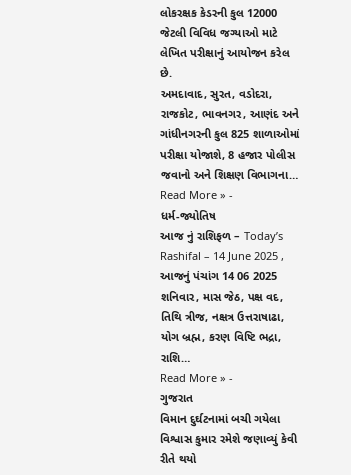લોકરક્ષક કેડરની કુલ 12000 જેટલી વિવિધ જગ્યાઓ માટે લેખિત પરીક્ષાનું આયોજન કરેલ છે.
અમદાવાદ, સુરત, વડોદરા, રાજકોટ, ભાવનગર, આણંદ અને ગાંધીનગરની કુલ 825 શાળાઓમાં પરીક્ષા યોજાશે, 8 હજાર પોલીસ જવાનો અને શિક્ષણ વિભાગના…
Read More » -
ધર્મ-જ્યોતિષ
આજ નું રાશિફળ – Today’s Rashifal – 14 June 2025 ,
આજનું પંચાંગ 14 06 2025 શનિવાર, માસ જેઠ, પક્ષ વદ, તિથિ ત્રીજ, નક્ષત્ર ઉત્તરાષાઢા, યોગ બ્રહ્મ, કરણ વિષ્ટિ ભદ્રા, રાશિ…
Read More » -
ગુજરાત
વિમાન દુર્ઘટનામાં બચી ગયેલા વિશ્વાસ કુમાર રમેશે જણાવ્યું કેવી રીતે થયો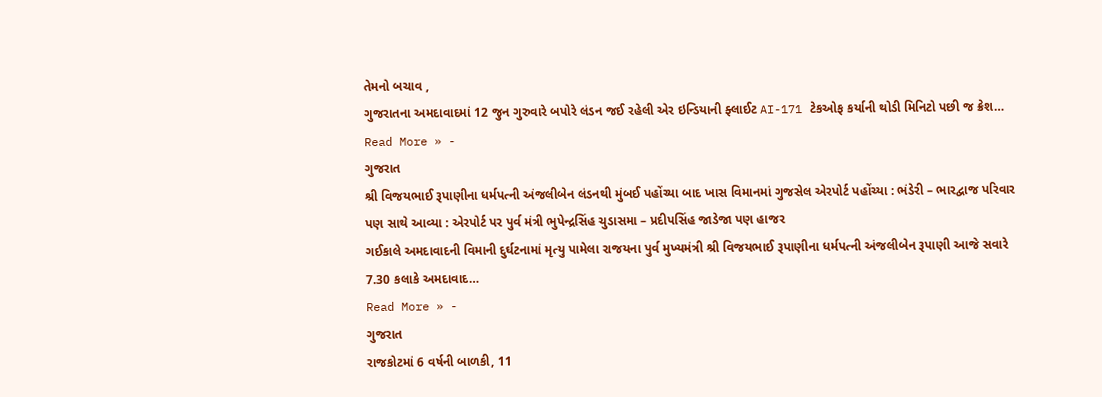તેમનો બચાવ ,
ગુજરાતના અમદાવાદમાં 12 જુન ગુરુવારે બપોરે લંડન જઈ રહેલી એર ઇન્ડિયાની ફ્લાઈટ AI-171 ટેકઓફ કર્યાની થોડી મિનિટો પછી જ ક્રેશ…
Read More » -
ગુજરાત
શ્રી વિજયભાઈ રૂપાણીના ધર્મપત્ની અંજલીબેન લંડનથી મુંબઈ પહોંચ્યા બાદ ખાસ વિમાનમાં ગુજસેલ એરપોર્ટ પહોંચ્યા : ભંડેરી – ભારદ્વાજ પરિવાર પણ સાથે આવ્યા : એરપોર્ટ પર પુર્વ મંત્રી ભુપેન્દ્રસિંહ ચુડાસમા – પ્રદીપસિંહ જાડેજા પણ હાજર
ગઈકાલે અમદાવાદની વિમાની દુર્ઘટનામાં મૃત્યુ પામેલા રાજયના પુર્વ મુખ્યમંત્રી શ્રી વિજયભાઈ રૂપાણીના ધર્મપત્ની અંજલીબેન રૂપાણી આજે સવારે 7.30 કલાકે અમદાવાદ…
Read More » -
ગુજરાત
રાજકોટમાં 6 વર્ષની બાળકી, 11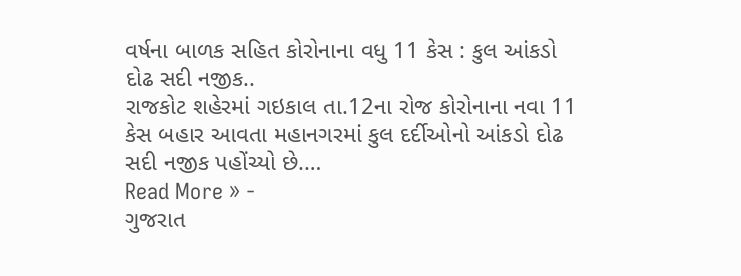વર્ષના બાળક સહિત કોરોનાના વધુ 11 કેસ : કુલ આંકડો દોઢ સદી નજીક..
રાજકોટ શહેરમાં ગઇકાલ તા.12ના રોજ કોરોનાના નવા 11 કેસ બહાર આવતા મહાનગરમાં કુલ દર્દીઓનો આંકડો દોઢ સદી નજીક પહોંચ્યો છે.…
Read More » -
ગુજરાત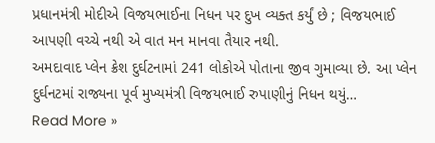પ્રધાનમંત્રી મોદીએ વિજયભાઈના નિધન પર દુખ વ્યક્ત કર્યું છે ; વિજયભાઈ આપણી વચ્ચે નથી એ વાત મન માનવા તૈયાર નથી.
અમદાવાદ પ્લેન ક્રેશ દુર્ઘટનામાં 241 લોકોએ પોતાના જીવ ગુમાવ્યા છે. આ પ્લેન દુર્ઘનટમાં રાજ્યના પૂર્વ મુખ્યમંત્રી વિજયભાઈ રુપાણીનું નિધન થયું…
Read More »